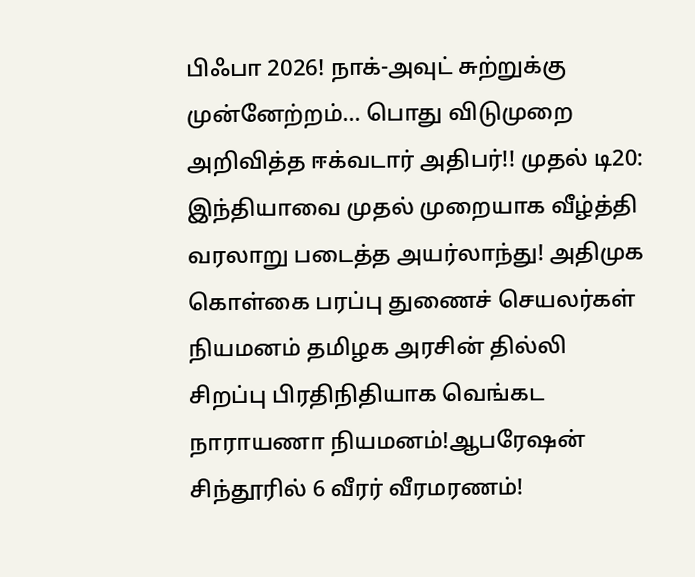பிஃபா 2026! நாக்-அவுட் சுற்றுக்கு முன்னேற்றம்... பொது விடுமுறை அறிவித்த ஈக்வடார் அதிபர்!! முதல் டி20: இந்தியாவை முதல் முறையாக வீழ்த்தி வரலாறு படைத்த அயர்லாந்து! அதிமுக கொள்கை பரப்பு துணைச் செயலர்கள் நியமனம் தமிழக அரசின் தில்லி சிறப்பு பிரதிநிதியாக வெங்கட நாராயணா நியமனம்!ஆபரேஷன் சிந்தூரில் 6 வீரர் வீரமரணம்!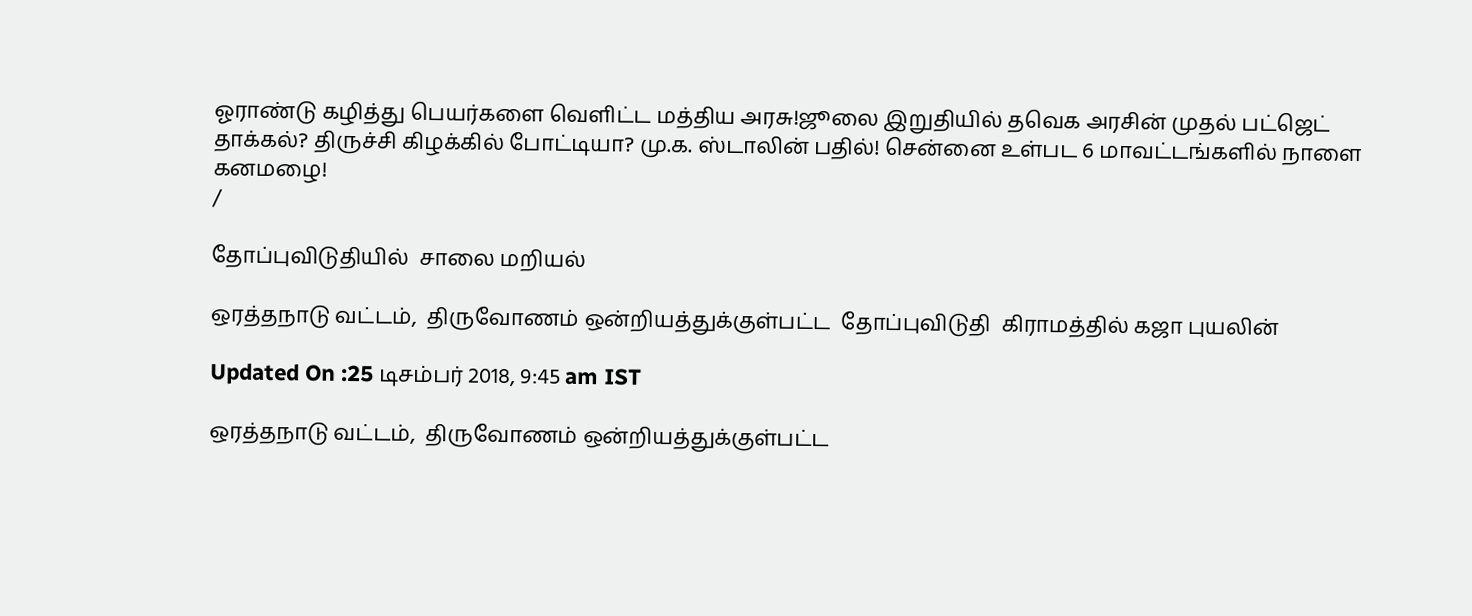ஓராண்டு கழித்து பெயர்களை வெளிட்ட மத்திய அரசு!ஜூலை இறுதியில் தவெக அரசின் முதல் பட்ஜெட் தாக்கல்? திருச்சி கிழக்கில் போட்டியா? மு.க. ஸ்டாலின் பதில்! சென்னை உள்பட 6 மாவட்டங்களில் நாளை கனமழை!
/

தோப்புவிடுதியில்  சாலை மறியல்

ஒரத்தநாடு வட்டம்,  திருவோணம் ஒன்றியத்துக்குள்பட்ட  தோப்புவிடுதி  கிராமத்தில் கஜா புயலின்

Updated On :25 டிசம்பர் 2018, 9:45 am IST

ஒரத்தநாடு வட்டம்,  திருவோணம் ஒன்றியத்துக்குள்பட்ட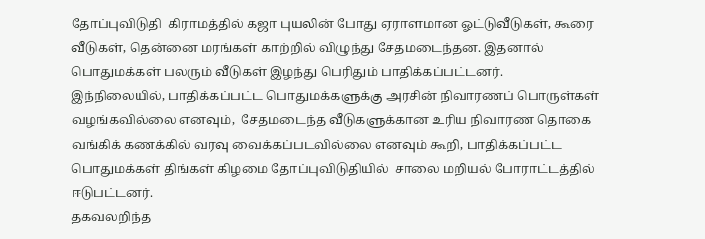தோப்புவிடுதி  கிராமத்தில் கஜா புயலின் போது ஏராளமான ஓட்டுவீடுகள், கூரை வீடுகள், தென்னை மரங்கள் காற்றில் விழுந்து சேதமடைந்தன. இதனால் பொதுமக்கள் பலரும் வீடுகள் இழந்து பெரிதும் பாதிக்கப்பட்டனர்.
இந்நிலையில், பாதிக்கப்பட்ட பொதுமக்களுக்கு அரசின் நிவாரணப் பொருள்கள்  வழங்கவில்லை எனவும்,  சேதமடைந்த வீடுகளுக்கான உரிய நிவாரண தொகை வங்கிக் கணக்கில் வரவு வைக்கப்படவில்லை எனவும் கூறி, பாதிக்கப்பட்ட பொதுமக்கள் திங்கள் கிழமை தோப்புவிடுதியில்  சாலை மறியல் போராட்டத்தில் ஈடுபட்டனர்.
தகவலறிந்த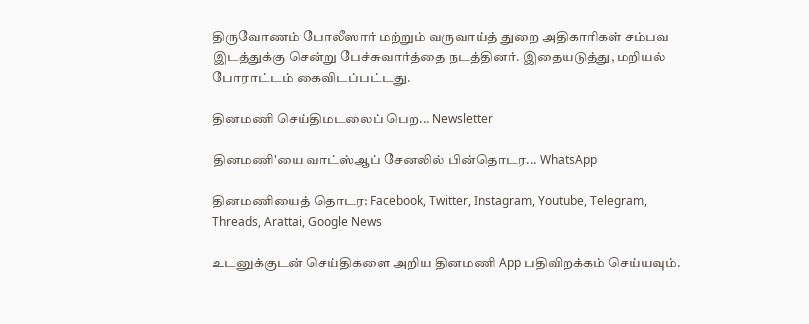திருவோணம் போலீஸார் மற்றும் வருவாய்த் துறை அதிகாரிகள் சம்பவ இடத்துக்கு சென்று பேச்சுவார்த்தை நடத்தினர். இதையடுத்து, மறியல் போராட்டம் கைவிடப்பட்டது.

தினமணி செய்திமடலைப் பெற... Newsletter

தினமணி'யை வாட்ஸ்ஆப் சேனலில் பின்தொடர... WhatsApp

தினமணியைத் தொடர: Facebook, Twitter, Instagram, Youtube, Telegram, Threads, Arattai, Google News

உடனுக்குடன் செய்திகளை அறிய தினமணி App பதிவிறக்கம் செய்யவும்.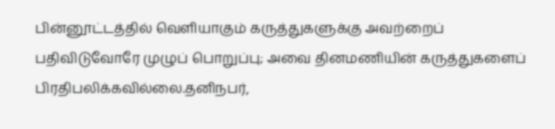பின்னூட்டத்தில் வெளியாகும் கருத்துகளுக்கு அவற்றைப் பதிவிடுவோரே முழுப் பொறுப்பு; அவை தினமணியின் கருத்துகளைப் பிரதிபலிக்கவில்லை.தனிநபர்,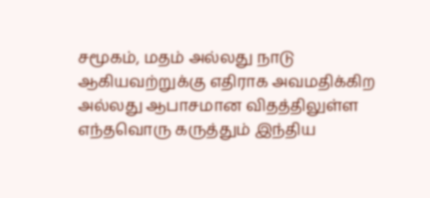சமூகம், மதம் அல்லது நாடு ஆகியவற்றுக்கு எதிராக அவமதிக்கிற அல்லது ஆபாசமான விதத்திலுள்ள எந்தவொரு கருத்தும் இந்திய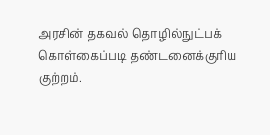அரசின் தகவல் தொழில்நுட்பக் கொள்கைப்படி தண்டனைக்குரிய குற்றம்.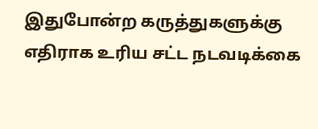இதுபோன்ற கருத்துகளுக்கு எதிராக உரிய சட்ட நடவடிக்கை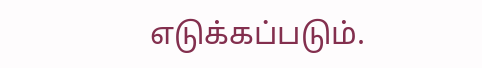எடுக்கப்படும்.